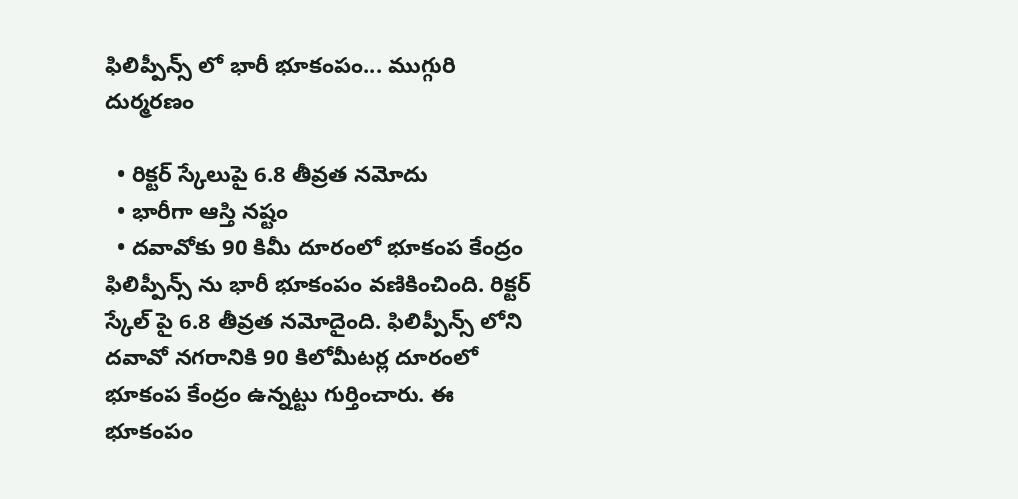ఫిలిప్పీన్స్ లో భారీ భూకంపం... ముగ్గురి దుర్మరణం

  • రిక్టర్ స్కేలుపై 6.8 తీవ్రత నమోదు
  • భారీగా ఆస్తి నష్టం
  • దవావోకు 90 కిమీ దూరంలో భూకంప కేంద్రం
ఫిలిప్పీన్స్ ను భారీ భూకంపం వణికించింది. రిక్టర్ స్కేల్ పై 6.8 తీవ్రత నమోదైంది. ఫిలిప్పీన్స్ లోని దవావో నగరానికి 90 కిలోమీటర్ల దూరంలో భూకంప కేంద్రం ఉన్నట్టు గుర్తించారు. ఈ  భూకంపం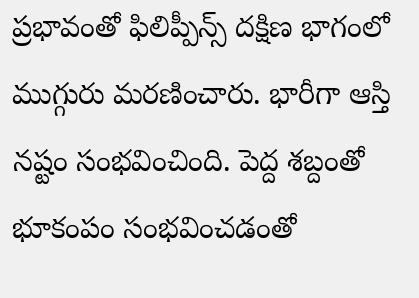ప్రభావంతో ఫిలిప్పీన్స్ దక్షిణ భాగంలో ముగ్గురు మరణించారు. భారీగా ఆస్తి నష్టం సంభవించింది. పెద్ద శబ్దంతో భూకంపం సంభవించడంతో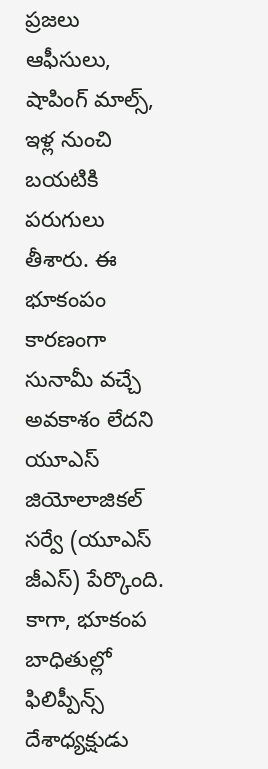ప్రజలు ఆఫీసులు, షాపింగ్ మాల్స్, ఇళ్ల నుంచి బయటికి పరుగులు తీశారు. ఈ భూకంపం కారణంగా సునామీ వచ్చే అవకాశం లేదని యూఎస్ జియోలాజికల్ సర్వే (యూఎస్ జీఎస్) పేర్కొంది. కాగా, భూకంప బాధితుల్లో ఫిలిప్పీన్స్ దేశాధ్యక్షుడు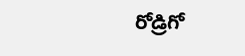రోడ్రిగో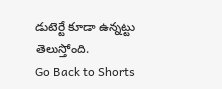డుటెర్టే కూడా ఉన్నట్టు తెలుస్తోంది.
Go Back to Shorts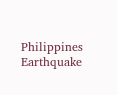Philippines
Earthquake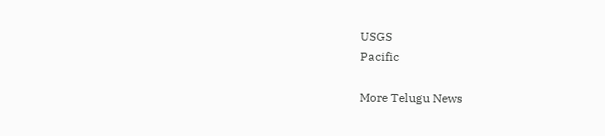USGS
Pacific

More Telugu News